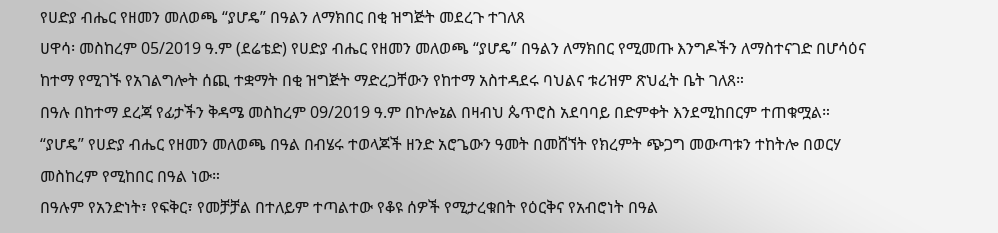የሀድያ ብሔር የዘመን መለወጫ “ያሆዴ” በዓልን ለማክበር በቂ ዝግጅት መደረጉ ተገለጸ
ሀዋሳ፡ መስከረም 05/2019 ዓ.ም (ደሬቴድ) የሀድያ ብሔር የዘመን መለወጫ “ያሆዴ” በዓልን ለማክበር የሚመጡ እንግዶችን ለማስተናገድ በሆሳዕና ከተማ የሚገኙ የአገልግሎት ሰጪ ተቋማት በቂ ዝግጅት ማድረጋቸውን የከተማ አስተዳደሩ ባህልና ቱሪዝም ጽህፈት ቤት ገለጸ።
በዓሉ በከተማ ደረጃ የፊታችን ቅዳሜ መስከረም 09/2019 ዓ.ም በኮሎኔል በዛብህ ጴጥሮስ አደባባይ በድምቀት እንደሚከበርም ተጠቁሟል።
“ያሆዴ” የሀድያ ብሔር የዘመን መለወጫ በዓል በብሄሩ ተወላጆች ዘንድ አሮጌውን ዓመት በመሸኘት የክረምት ጭጋግ መውጣቱን ተከትሎ በወርሃ መስከረም የሚከበር በዓል ነው።
በዓሉም የአንድነት፣ የፍቅር፣ የመቻቻል በተለይም ተጣልተው የቆዩ ሰዎች የሚታረቁበት የዕርቅና የአብሮነት በዓል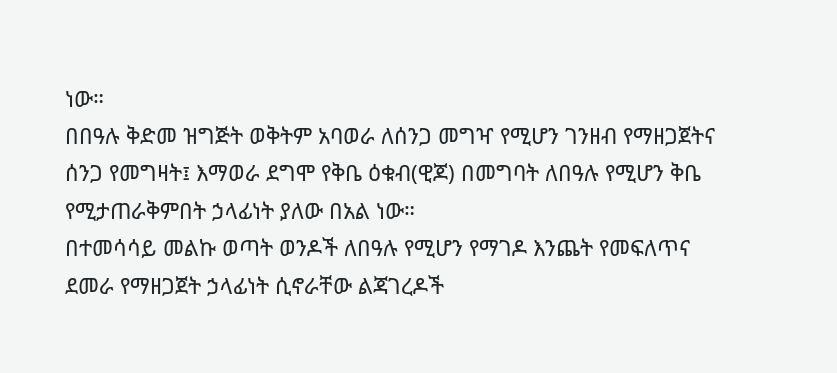ነው።
በበዓሉ ቅድመ ዝግጅት ወቅትም አባወራ ለሰንጋ መግዣ የሚሆን ገንዘብ የማዘጋጀትና ሰንጋ የመግዛት፤ እማወራ ደግሞ የቅቤ ዕቁብ(ዊጆ) በመግባት ለበዓሉ የሚሆን ቅቤ የሚታጠራቅምበት ኃላፊነት ያለው በአል ነው።
በተመሳሳይ መልኩ ወጣት ወንዶች ለበዓሉ የሚሆን የማገዶ እንጨት የመፍለጥና ደመራ የማዘጋጀት ኃላፊነት ሲኖራቸው ልጃገረዶች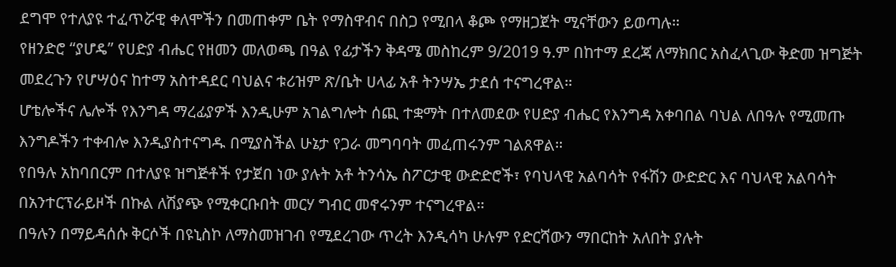ደግሞ የተለያዩ ተፈጥሯዊ ቀለሞችን በመጠቀም ቤት የማስዋብና በስጋ የሚበላ ቆጮ የማዘጋጀት ሚናቸውን ይወጣሉ።
የዘንድሮ “ያሆዴ” የሀድያ ብሔር የዘመን መለወጫ በዓል የፊታችን ቅዳሜ መስከረም 9/2019 ዓ.ም በከተማ ደረጃ ለማክበር አስፈላጊው ቅድመ ዝግጅት መደረጉን የሆሣዕና ከተማ አስተዳደር ባህልና ቱሪዝም ጽ/ቤት ሀላፊ አቶ ትንሣኤ ታደሰ ተናግረዋል።
ሆቴሎችና ሌሎች የእንግዳ ማረፊያዎች እንዲሁም አገልግሎት ሰጪ ተቋማት በተለመደው የሀድያ ብሔር የእንግዳ አቀባበል ባህል ለበዓሉ የሚመጡ እንግዶችን ተቀብሎ እንዲያስተናግዱ በሚያስችል ሁኔታ የጋራ መግባባት መፈጠሩንም ገልጸዋል።
የበዓሉ አከባበርም በተለያዩ ዝግጅቶች የታጀበ ነው ያሉት አቶ ትንሳኤ ስፖርታዊ ውድድሮች፣ የባህላዊ አልባሳት የፋሽን ውድድር እና ባህላዊ አልባሳት በአንተርፕራይዞች በኩል ለሽያጭ የሚቀርቡበት መርሃ ግብር መኖሩንም ተናግረዋል።
በዓሉን በማይዳሰሱ ቅርሶች በዩኒስኮ ለማስመዝገብ የሚደረገው ጥረት እንዲሳካ ሁሉም የድርሻውን ማበርከት አለበት ያሉት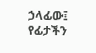ኃላፊው፤ የፊታችን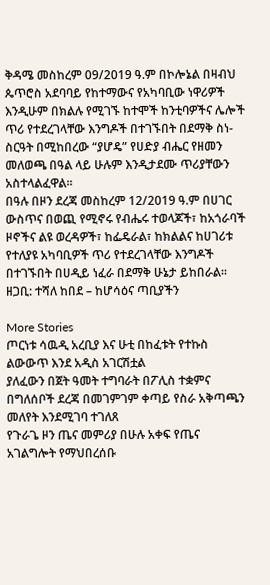ቅዳሜ መስከረም 09/2019 ዓ.ም በኮሎኔል በዛብህ ጴጥሮስ አደባባይ የከተማውና የአካባቢው ነዋሪዎች እንዲሁም በክልሉ የሚገኙ ከተሞች ከንቲባዎችና ሌሎች ጥሪ የተደረገላቸው እንግዶች በተገኙበት በደማቅ ስነ-ስርዓት በሚከበረው “ያሆዴ” የሀድያ ብሔር የዘመን መለወጫ በዓል ላይ ሁሉም እንዲታደሙ ጥሪያቸውን አስተላልፈዋል።
በዓሉ በዞን ደረጃ መስከረም 12/2019 ዓ.ም በሀገር ውስጥና በወጪ የሚኖሩ የብሔሩ ተወላጆች፣ ከአጎራባች ዞኖችና ልዩ ወረዳዎች፣ ከፌዴራል፣ ከክልልና ከሀገሪቱ የተለያዩ አካባቢዎች ጥሪ የተደረገላቸው እንግዶች በተገኙበት በሀዲይ ነፈራ በደማቅ ሁኔታ ይከበራል።
ዘጋቢ: ተሻለ ከበደ – ከሆሳዕና ጣቢያችን

More Stories
ጦርነቱ ሳዉዲ አረቢያ እና ሁቲ በከፈቱት የተኩስ ልውውጥ እንደ አዲስ አገርሽቷል
ያለፈውን በጀት ዓመት ተግባራት በፖሊስ ተቋምና በግለሰቦች ደረጃ በመገምገም ቀጣይ የስራ አቅጣጫን መለየት እንደሚገባ ተገለጸ
የጉራጌ ዞን ጤና መምሪያ በሁሉ አቀፍ የጤና አገልግሎት የማህበረሰቡ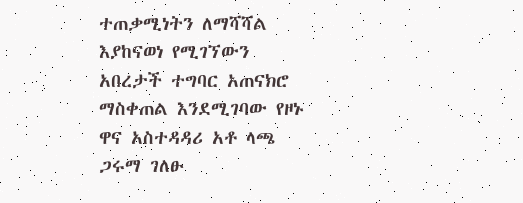ተጠቃሚነትን ለማሻሻል እያከናወነ የሚገኘውን አበረታች ተግባር አጠናክሮ ማስቀጠል እንደሚገባው የዞኑ ዋና አስተዳዳሪ አቶ ላጫ ጋሩማ ገለፁ